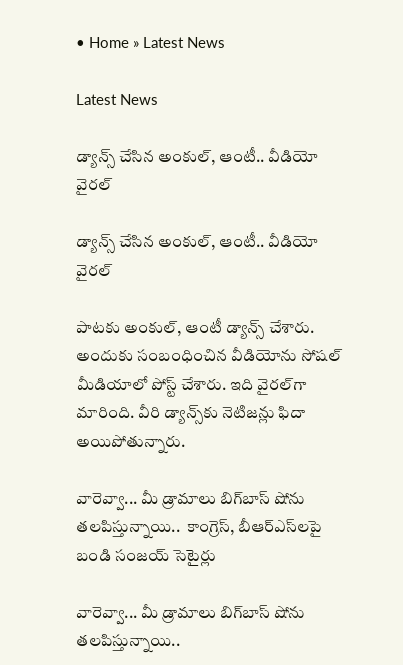• Home » Latest News

Latest News

డ్యాన్స్ చేసిన అంకుల్, ఆంటీ.. వీడియో వైరల్

డ్యాన్స్ చేసిన అంకుల్, ఆంటీ.. వీడియో వైరల్

పాటకు అంకుల్, ఆంటీ డ్యాన్స్ చేశారు. అందుకు సంబంధించిన వీడియోను సోషల్ మీడియాలో పోస్ట్ చేశారు. ఇది వైరల్‌గా మారింది. వీరి డ్యాన్స్‌కు నెటిజన్లు ఫిదా అయిపోతున్నారు.

వారెవ్వా... మీ డ్రామాలు బిగ్‌బాస్ షోను తలపిస్తున్నాయి..  కాంగ్రెస్, బీఆర్ఎస్‌లపై బండి సంజయ్ సెటైర్లు

వారెవ్వా... మీ డ్రామాలు బిగ్‌బాస్ షోను తలపిస్తున్నాయి..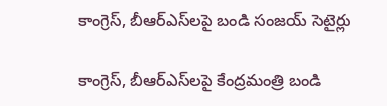కాంగ్రెస్, బీఆర్ఎస్‌లపై బండి సంజయ్ సెటైర్లు

కాంగ్రెస్, బీఆర్ఎస్‌లపై కేంద్రమంత్రి బండి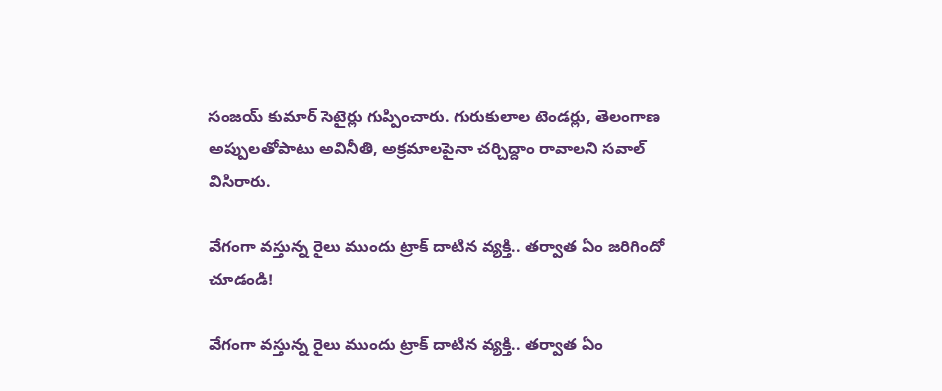సంజయ్ కుమార్ సెటైర్లు గుప్పించారు. గురుకులాల టెండర్లు, తెలంగాణ అప్పులతోపాటు అవినీతి, అక్రమాలపైనా చర్చిద్దాం రావాలని సవాల్ విసిరారు.

వేగంగా వస్తున్న రైలు ముందు ట్రాక్ దాటిన వ్యక్తి.. తర్వాత ఏం జరిగిందో చూడండి!

వేగంగా వస్తున్న రైలు ముందు ట్రాక్ దాటిన వ్యక్తి.. తర్వాత ఏం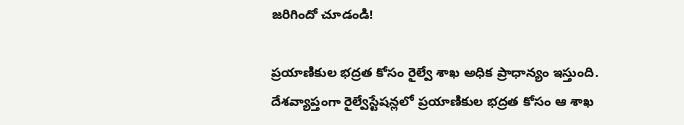జరిగిందో చూడండి!

ప్రయాణికుల భద్రత కోసం రైల్వే శాఖ అధిక ప్రాధాన్యం ఇస్తుంది. దేశవ్యాప్తంగా రైల్వేస్టేషన్లలో ప్రయాణికుల భద్రత కోసం ఆ శాఖ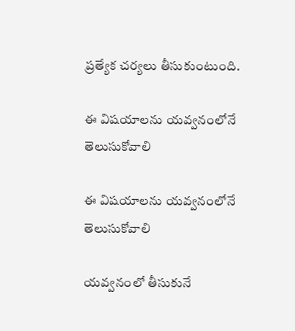ప్రత్యేక చర్యలు తీసుకుంటుంది.

ఈ విషయాలను యవ్వనంలోనే తెలుసుకోవాలి

ఈ విషయాలను యవ్వనంలోనే తెలుసుకోవాలి

యవ్వనంలో తీసుకునే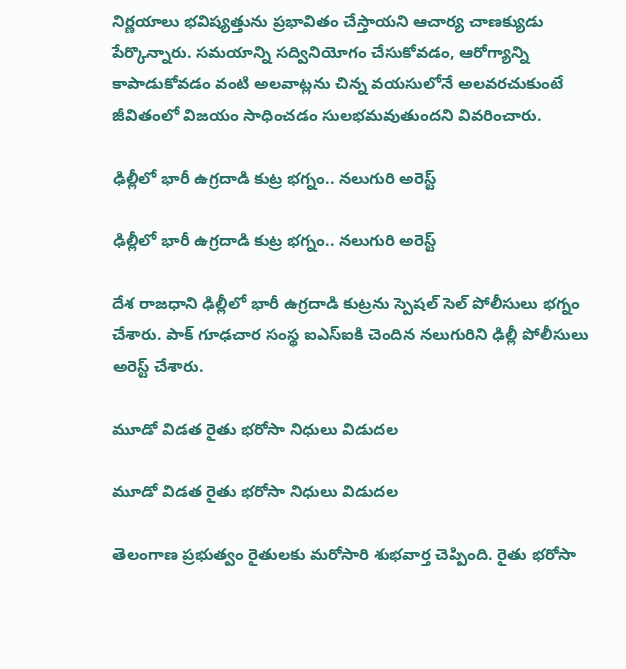నిర్ణయాలు భవిష్యత్తును ప్రభావితం చేస్తాయని ఆచార్య చాణక్యుడు పేర్కొన్నారు. సమయాన్ని సద్వినియోగం చేసుకోవడం, ఆరోగ్యాన్ని కాపాడుకోవడం వంటి అలవాట్లను చిన్న వయసులోనే అలవరచుకుంటే జీవితంలో విజయం సాధించడం సులభమవుతుందని వివరించారు.

ఢిల్లీలో భారీ ఉగ్రదాడి కుట్ర భగ్నం.. నలుగురి అరెస్ట్

ఢిల్లీలో భారీ ఉగ్రదాడి కుట్ర భగ్నం.. నలుగురి అరెస్ట్

దేశ రాజధాని ఢిల్లీలో భారీ ఉగ్రదాడి కుట్రను స్పెషల్ సెల్ పోలీసులు భగ్నం చేశారు. పాక్ గూఢచార సంస్థ ఐఎస్ఐకి చెందిన నలుగురిని ఢిల్లీ పోలీసులు అరెస్ట్ చేశారు.

మూడో విడత రైతు భరోసా నిధులు విడుదల

మూడో విడత రైతు భరోసా నిధులు విడుదల

తెలంగాణ ప్రభుత్వం రైతులకు మరోసారి శుభవార్త చెప్పింది. రైతు భరోసా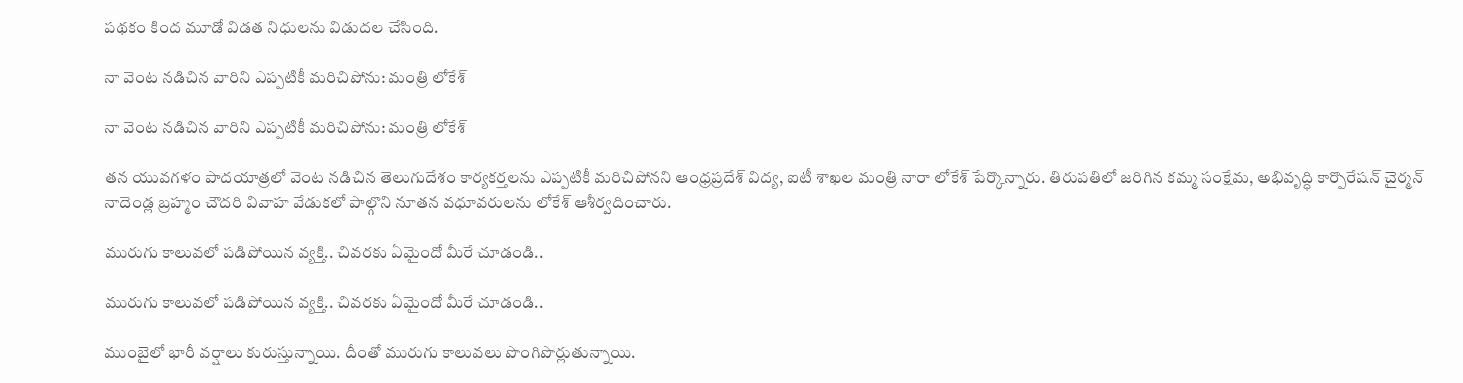పథకం కింద మూడో విడత నిధులను విడుదల చేసింది.

నా వెంట నడిచిన వారిని ఎప్పటికీ మరిచిపోను: మంత్రి లోకేశ్

నా వెంట నడిచిన వారిని ఎప్పటికీ మరిచిపోను: మంత్రి లోకేశ్

తన యువగళం పాదయాత్రలో వెంట నడిచిన తెలుగుదేశం కార్యకర్తలను ఎప్పటికీ మరిచిపోనని ఆంధ్రప్రదేశ్ విద్య, ఐటీ శాఖల మంత్రి నారా లోకేశ్ పేర్కొన్నారు. తిరుపతిలో జరిగిన కమ్మ సంక్షేమ, అభివృద్ధి కార్పొరేషన్ చైర్మన్ నాదెండ్ల బ్రహ్మం చౌదరి వివాహ వేడుకలో పాల్గొని నూతన వధూవరులను లోకేశ్ ఆశీర్వదించారు.

మురుగు కాలువలో పడిపోయిన వ్యక్తి.. చివరకు ఏమైందో మీరే చూడండి..

మురుగు కాలువలో పడిపోయిన వ్యక్తి.. చివరకు ఏమైందో మీరే చూడండి..

ముంబైలో భారీ వర్షాలు కురుస్తున్నాయి. దీంతో మురుగు కాలువలు పొంగిపొర్లుతున్నాయి.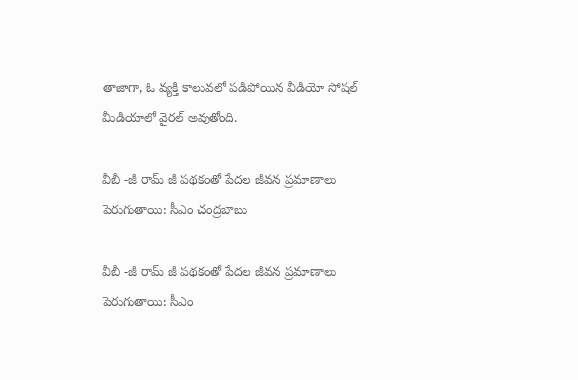తాజాగా, ఓ వ్యక్తి కాలువలో పడిపోయిన వీడియో సోషల్ మీడియాలో వైరల్ అవుతోంది.

వీబీ -జీ రామ్ జీ పథకంతో పేదల జీవన ప్రమాణాలు పెరుగుతాయి: సీఎం చంద్రబాబు

వీబీ -జీ రామ్ జీ పథకంతో పేదల జీవన ప్రమాణాలు పెరుగుతాయి: సీఎం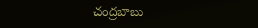చంద్రబాబు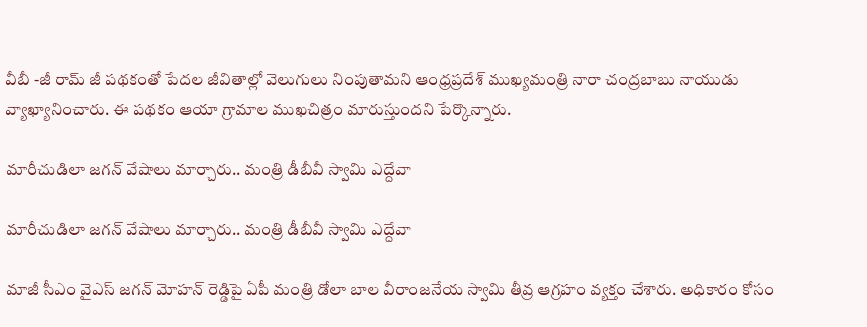వీబీ -జీ రామ్ జీ పథకంతో పేదల జీవితాల్లో వెలుగులు నింపుతామని ఆంధ్రప్రదేశ్ ముఖ్యమంత్రి నారా చంద్రబాబు నాయుడు వ్యాఖ్యానించారు. ఈ పథకం ఆయా గ్రామాల ముఖచిత్రం మారుస్తుందని పేర్కొన్నారు.

మారీచుడిలా జగన్ వేషాలు మార్చారు.. మంత్రి డీబీవీ స్వామి ఎద్దేవా

మారీచుడిలా జగన్ వేషాలు మార్చారు.. మంత్రి డీబీవీ స్వామి ఎద్దేవా

మాజీ సీఎం వైఎస్ జగన్ మోహన్ రెడ్డిపై ఏపీ మంత్రి డోలా బాల వీరాంజనేయ స్వామి తీవ్ర ఆగ్రహం వ్యక్తం చేశారు. అధికారం కోసం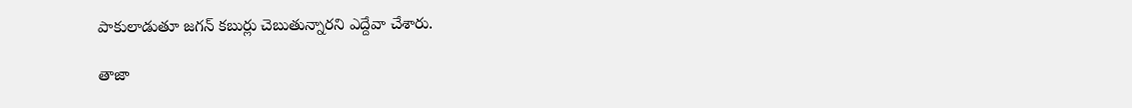పాకులాడుతూ జగన్ కబుర్లు చెబుతున్నారని ఎద్దేవా చేశారు.

తాజా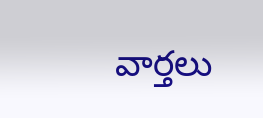వార్తలు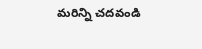మరిన్ని చదవండి